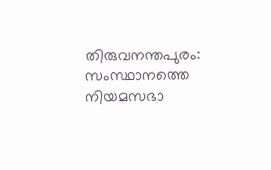തിരുവനന്തപുരം: സംസ്ഥാനത്തെ നിയമസഭാ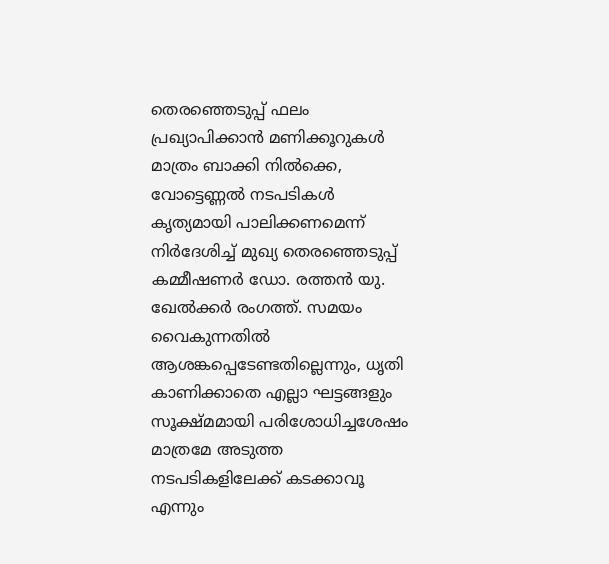തെരഞ്ഞെടുപ്പ് ഫലം പ്രഖ്യാപിക്കാൻ മണിക്കൂറുകൾ മാത്രം ബാക്കി നിൽക്കെ, വോട്ടെണ്ണൽ നടപടികൾ കൃത്യമായി പാലിക്കണമെന്ന് നിർദേശിച്ച് മുഖ്യ തെരഞ്ഞെടുപ്പ് കമ്മീഷണർ ഡോ. രത്തൻ യു. ഖേൽക്കർ രംഗത്ത്. സമയം വൈകുന്നതിൽ ആശങ്കപ്പെടേണ്ടതില്ലെന്നും, ധൃതി കാണിക്കാതെ എല്ലാ ഘട്ടങ്ങളും സൂക്ഷ്മമായി പരിശോധിച്ചശേഷം മാത്രമേ അടുത്ത നടപടികളിലേക്ക് കടക്കാവൂ എന്നും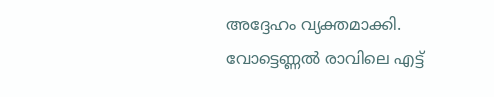അദ്ദേഹം വ്യക്തമാക്കി.
വോട്ടെണ്ണൽ രാവിലെ എട്ട്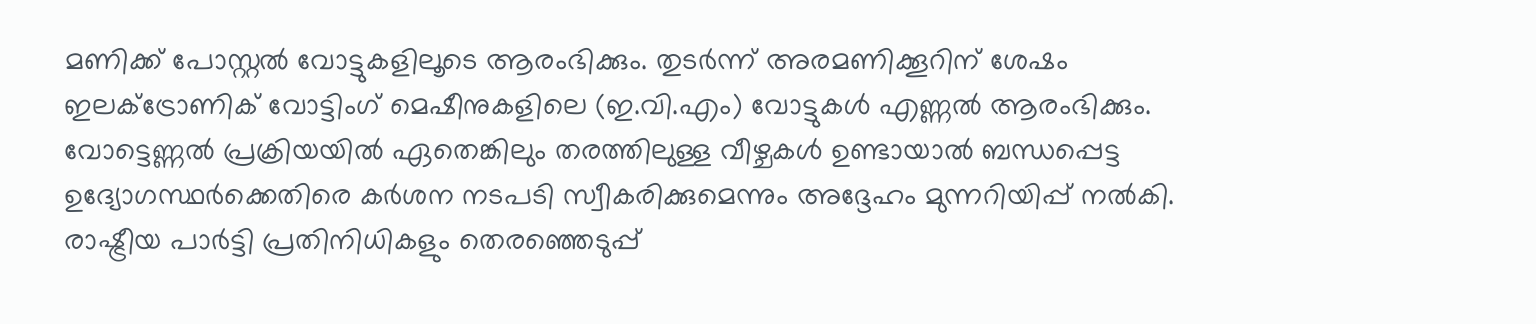മണിക്ക് പോസ്റ്റൽ വോട്ടുകളിലൂടെ ആരംഭിക്കും. തുടർന്ന് അരമണിക്കൂറിന് ശേഷം ഇലക്ട്രോണിക് വോട്ടിംഗ് മെഷീനുകളിലെ (ഇ.വി.എം) വോട്ടുകൾ എണ്ണൽ ആരംഭിക്കും. വോട്ടെണ്ണൽ പ്രക്രിയയിൽ ഏതെങ്കിലും തരത്തിലുള്ള വീഴ്ചകൾ ഉണ്ടായാൽ ബന്ധപ്പെട്ട ഉദ്യോഗസ്ഥർക്കെതിരെ കർശന നടപടി സ്വീകരിക്കുമെന്നും അദ്ദേഹം മുന്നറിയിപ്പ് നൽകി.
രാഷ്ട്രീയ പാർട്ടി പ്രതിനിധികളും തെരഞ്ഞെടുപ്പ്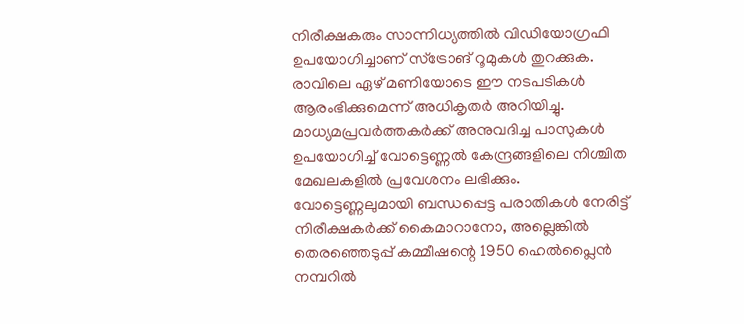നിരീക്ഷകരും സാന്നിധ്യത്തിൽ വിഡിയോഗ്രഫി ഉപയോഗിച്ചാണ് സ്ട്രോങ് റൂമുകൾ തുറക്കുക. രാവിലെ ഏഴ് മണിയോടെ ഈ നടപടികൾ ആരംഭിക്കുമെന്ന് അധികൃതർ അറിയിച്ചു.
മാധ്യമപ്രവർത്തകർക്ക് അനുവദിച്ച പാസുകൾ ഉപയോഗിച്ച് വോട്ടെണ്ണൽ കേന്ദ്രങ്ങളിലെ നിശ്ചിത മേഖലകളിൽ പ്രവേശനം ലഭിക്കും. വോട്ടെണ്ണലുമായി ബന്ധപ്പെട്ട പരാതികൾ നേരിട്ട് നിരീക്ഷകർക്ക് കൈമാറാനോ, അല്ലെങ്കിൽ തെരഞ്ഞെടുപ്പ് കമ്മീഷന്റെ 1950 ഹെൽപ്ലൈൻ നമ്പറിൽ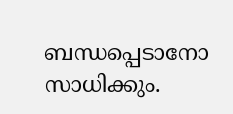ബന്ധപ്പെടാനോ സാധിക്കും.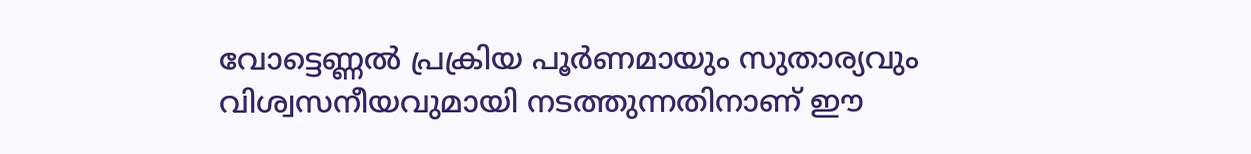വോട്ടെണ്ണൽ പ്രക്രിയ പൂർണമായും സുതാര്യവും വിശ്വസനീയവുമായി നടത്തുന്നതിനാണ് ഈ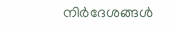നിർദേശങ്ങൾ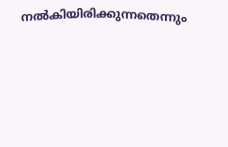നൽകിയിരിക്കുന്നതെന്നും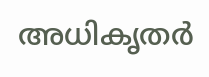അധികൃതർ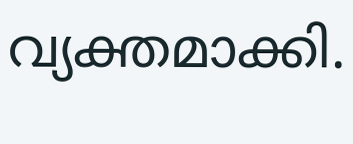വ്യക്തമാക്കി.